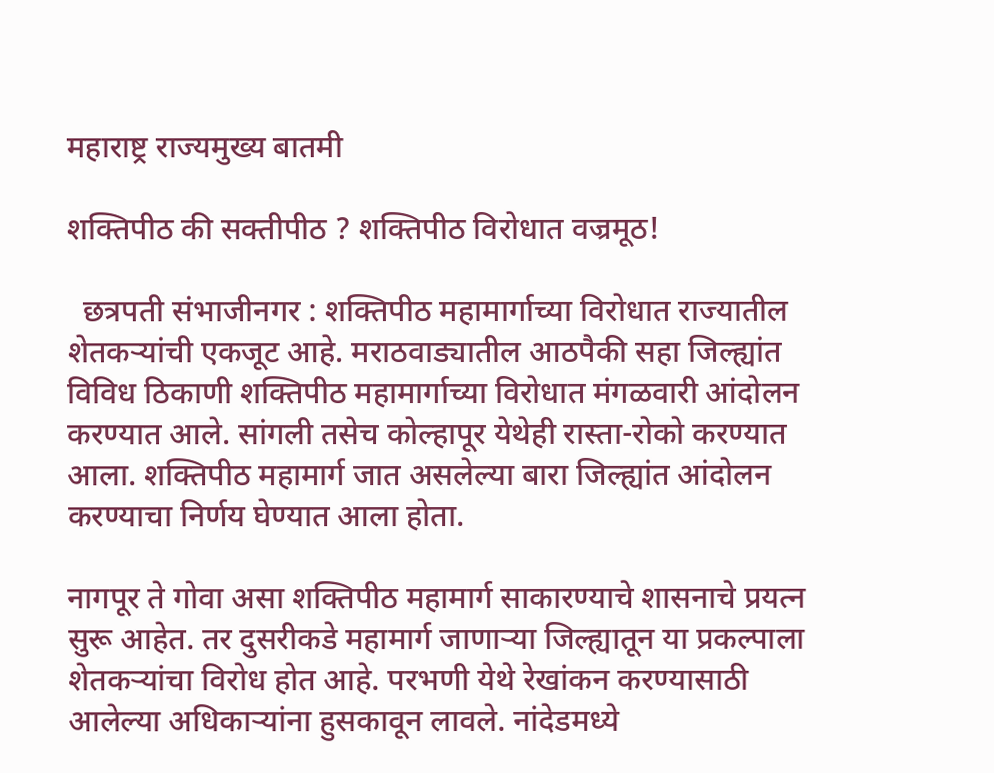महाराष्ट्र राज्यमुख्य बातमी

शक्तिपीठ की सक्तीपीठ ? शक्तिपीठ विरोधात वज्रमूठ!

  छत्रपती संभाजीनगर : शक्तिपीठ महामार्गाच्या विरोधात राज्यातील शेतकऱ्यांची एकजूट आहे. मराठवाड्यातील आठपैकी सहा जिल्ह्यांत विविध ठिकाणी शक्तिपीठ महामार्गाच्या विरोधात मंगळवारी आंदोलन करण्यात आले. सांगली तसेच कोल्हापूर येथेही रास्ता-रोको करण्यात आला. शक्तिपीठ महामार्ग जात असलेल्या बारा जिल्ह्यांत आंदोलन करण्याचा निर्णय घेण्यात आला होता.

नागपूर ते गोवा असा शक्तिपीठ महामार्ग साकारण्याचे शासनाचे प्रयत्न सुरू आहेत. तर दुसरीकडे महामार्ग जाणाऱ्या जिल्ह्यातून या प्रकल्पाला शेतकऱ्यांचा विरोध होत आहे. परभणी येथे रेखांकन करण्यासाठी आलेल्या अधिकाऱ्यांना हुसकावून लावले. नांदेडमध्ये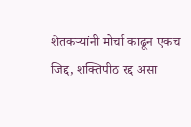शेतकऱ्यांनी मोर्चा काढून एकच जिद्द, शक्तिपीठ रद्द असा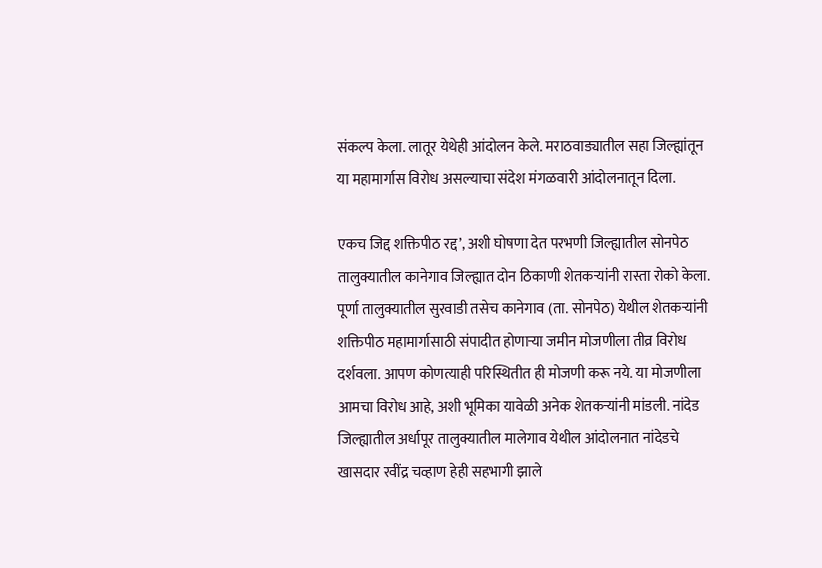संकल्प केला. लातूर येथेही आंदोलन केले. मराठवाड्यातील सहा जिल्ह्यांतून या महामार्गास विरोध असल्याचा संदेश मंगळवारी आंदोलनातून दिला.

एकच जिद्द शक्तिपीठ रद्द’, अशी घोषणा देत परभणी जिल्ह्यातील सोनपेठ तालुक्यातील कानेगाव जिल्ह्यात दोन ठिकाणी शेतकऱ्यांनी रास्ता रोको केला. पूर्णा तालुक्यातील सुरवाडी तसेच कानेगाव (ता. सोनपेठ) येथील शेतकऱ्यांनी शक्तिपीठ महामार्गासाठी संपादीत होणाऱ्या जमीन मोजणीला तीव्र विरोध दर्शवला. आपण कोणत्याही परिस्थितीत ही मोजणी करू नये. या मोजणीला आमचा विरोध आहे, अशी भूमिका यावेळी अनेक शेतकऱ्यांनी मांडली. नांदेड जिल्ह्यातील अर्धापूर तालुक्यातील मालेगाव येथील आंदोलनात नांदेडचे खासदार रवींद्र चव्हाण हेही सहभागी झाले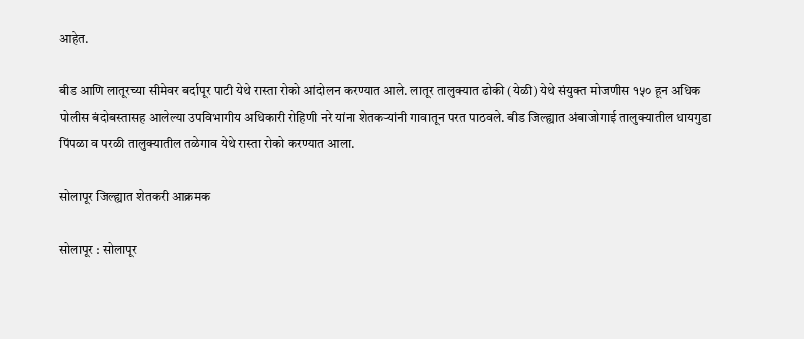आहेत.

बीड आणि लातूरच्या सीमेवर बर्दापूर पाटी येथे रास्ता रोको आंदोलन करण्यात आले. लातूर तालुक्यात ढोकी (येळी) येथे संयुक्त मोजणीस १५० हून अधिक पोलीस बंदोबस्तासह आलेल्या उपविभागीय अधिकारी रोहिणी नरे यांना शेतकऱ्यांनी गावातून परत पाठवले. बीड जिल्ह्यात अंबाजोगाई तालुक्यातील धायगुडा पिंपळा व परळी तालुक्यातील तळेगाव येथे रास्ता रोको करण्यात आला.

सोलापूर जिल्ह्यात शेतकरी आक्रमक

सोलापूर : सोलापूर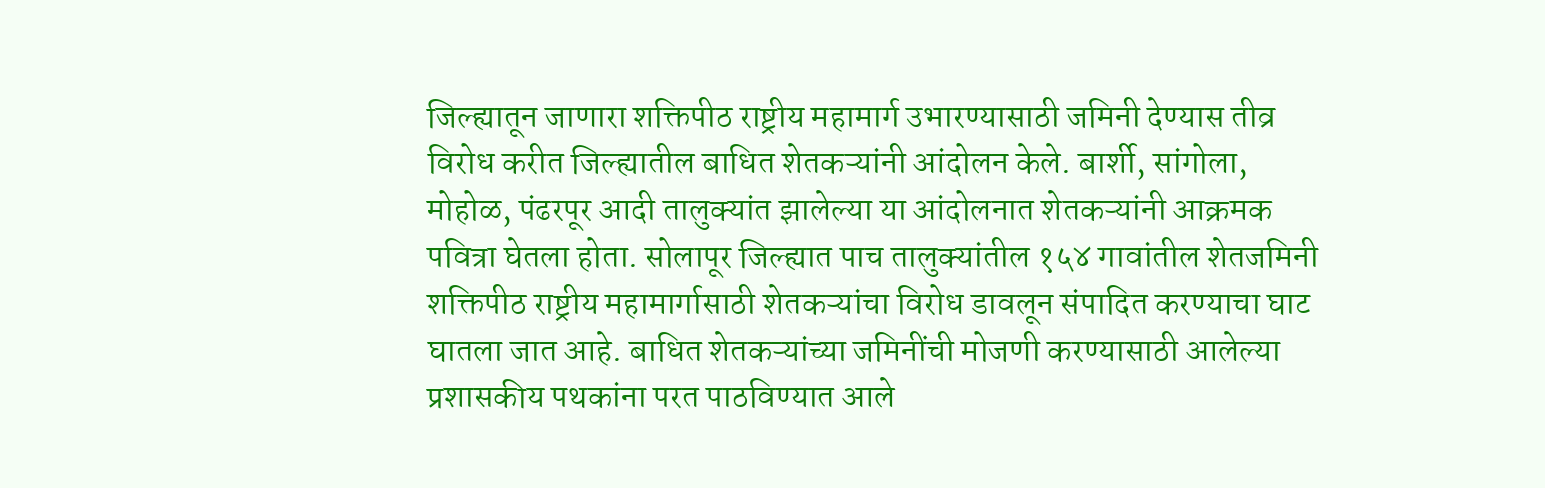जिल्ह्यातून जाणारा शक्तिपीठ राष्ट्रीय महामार्ग उभारण्यासाठी जमिनी देण्यास तीव्र विरोध करीत जिल्ह्यातील बाधित शेतकऱ्यांनी आंदोलन केले. बार्शी, सांगोला, मोहोळ, पंढरपूर आदी तालुक्यांत झालेल्या या आंदोलनात शेतकऱ्यांनी आक्रमक पवित्रा घेतला होता. सोलापूर जिल्ह्यात पाच तालुक्यांतील १५४ गावांतील शेतजमिनी शक्तिपीठ राष्ट्रीय महामार्गासाठी शेतकऱ्यांचा विरोध डावलून संपादित करण्याचा घाट घातला जात आहे. बाधित शेतकऱ्यांच्या जमिनींची मोजणी करण्यासाठी आलेल्या प्रशासकीय पथकांना परत पाठविण्यात आले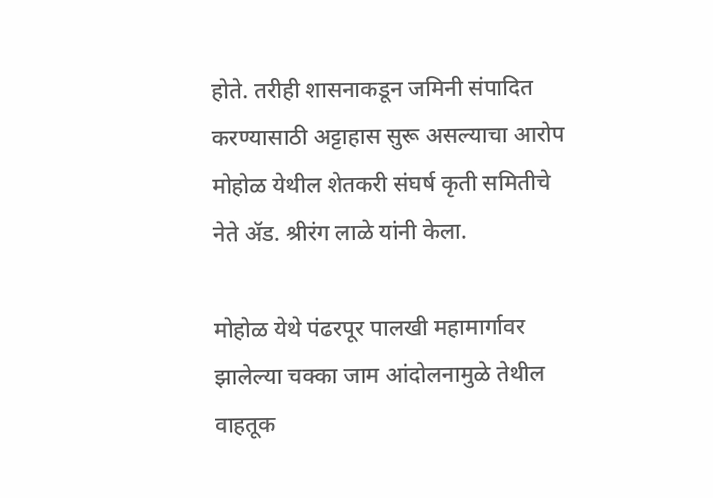होते. तरीही शासनाकडून जमिनी संपादित करण्यासाठी अट्टाहास सुरू असल्याचा आरोप मोहोळ येथील शेतकरी संघर्ष कृती समितीचे नेते ॲड. श्रीरंग लाळे यांनी केला.

मोहोळ येथे पंढरपूर पालखी महामार्गावर झालेल्या चक्का जाम आंदोलनामुळे तेथील वाहतूक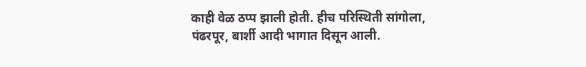काही वेळ ठप्प झाली होती. हीच परिस्थिती सांगोला, पंढरपूर, बार्शी आदी भागात दिसून आली.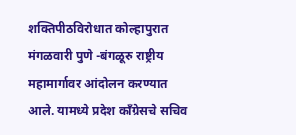शक्तिपीठविरोधात कोल्हापुरात मंगळवारी पुणे -बंगळूरु राष्ट्रीय महामार्गावर आंदोलन करण्यात आले. यामध्ये प्रदेश काँग्रेसचे सचिव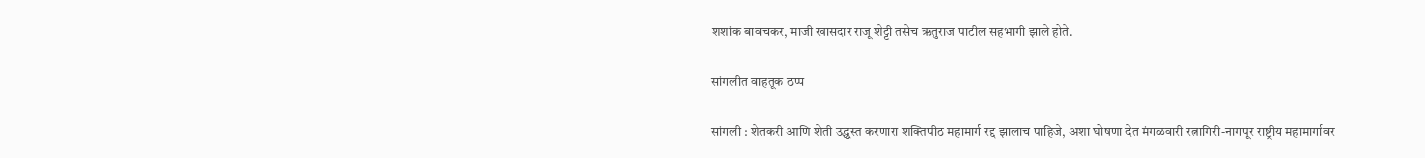शशांक बावचकर, माजी खासदार राजू शेट्टी तसेच ऋतुराज पाटील सहभागी झाले होते.

सांगलीत वाहतूक ठप्प

सांगली : शेतकरी आणि शेती उद्ध्वस्त करणारा शक्तिपीठ महामार्ग रद्द झालाच पाहिजे, अशा घोषणा देत मंगळवारी रत्नागिरी-नागपूर राष्ट्रीय महामार्गावर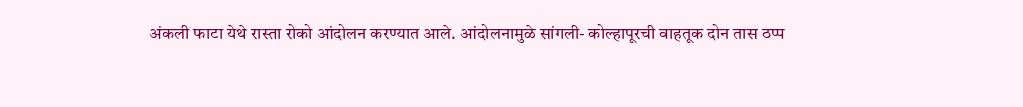अंकली फाटा येथे रास्ता रोको आंदोलन करण्यात आले. आंदोलनामुळे सांगली- कोल्हापूरची वाहतूक दोन तास ठप्प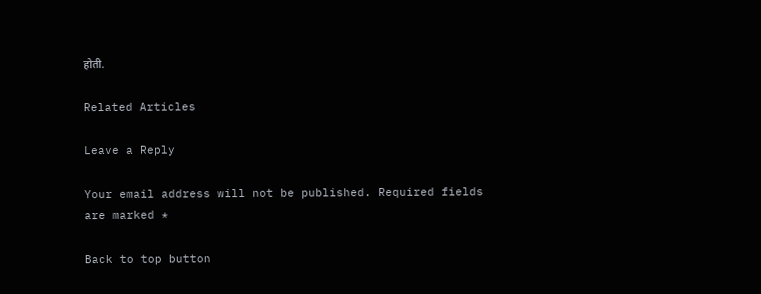होती.

Related Articles

Leave a Reply

Your email address will not be published. Required fields are marked *

Back to top button